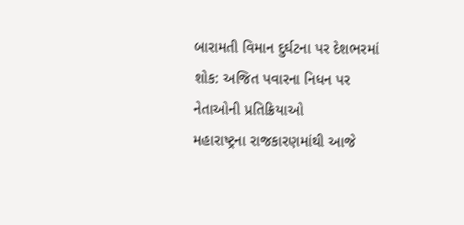બારામતી વિમાન દુર્ઘટના પર દેશભરમાં શોક: અજિત પવારના નિધન પર નેતાઓની પ્રતિક્રિયાઓ
મહારાષ્ટ્રના રાજકારણમાંથી આજે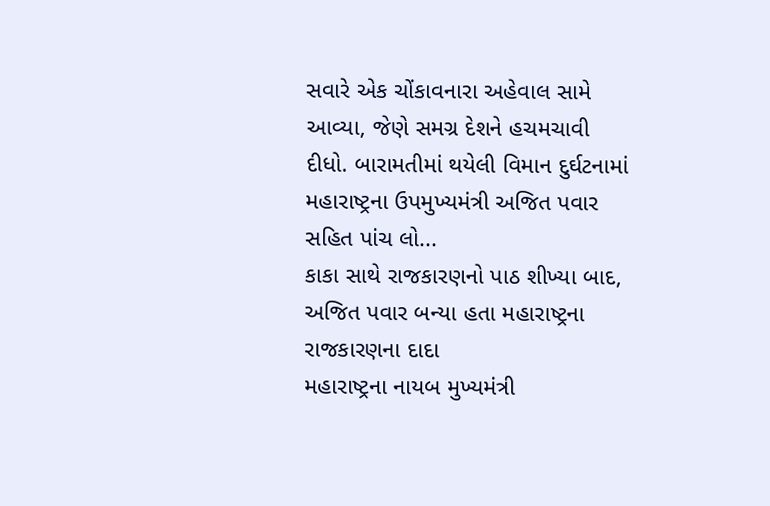સવારે એક ચોંકાવનારા અહેવાલ સામે આવ્યા, જેણે સમગ્ર દેશને હચમચાવી દીધો. બારામતીમાં થયેલી વિમાન દુર્ઘટનામાં મહારાષ્ટ્રના ઉપમુખ્યમંત્રી અજિત પવાર સહિત પાંચ લો...
કાકા સાથે રાજકારણનો પાઠ શીખ્યા બાદ, અજિત પવાર બન્યા હતા મહારાષ્ટ્રના રાજકારણના દાદા
મહારાષ્ટ્રના નાયબ મુખ્યમંત્રી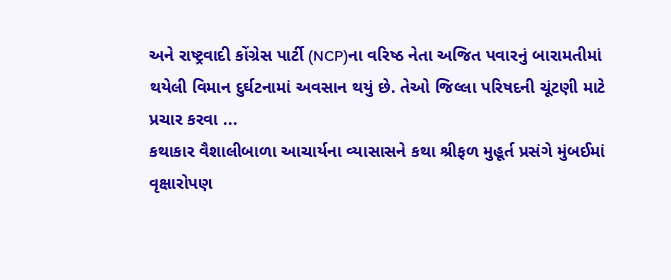અને રાષ્ટ્રવાદી કોંગ્રેસ પાર્ટી (NCP)ના વરિષ્ઠ નેતા અજિત પવારનું બારામતીમાં થયેલી વિમાન દુર્ઘટનામાં અવસાન થયું છે. તેઓ જિલ્લા પરિષદની ચૂંટણી માટે પ્રચાર કરવા ...
કથાકાર વૈશાલીબાળા આચાર્યના વ્યાસાસને કથા શ્રીફળ મુહૂર્ત પ્રસંગે મુંબઈમાં વૃક્ષારોપણ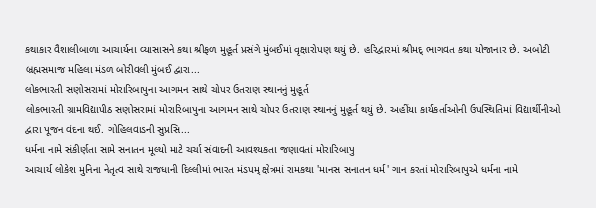કથાકાર વૈશાલીબાળા આચાર્યના વ્યાસાસને કથા શ્રીફળ મુહૂર્ત પ્રસંગે મુંબઈમાં વૃક્ષારોપણ થયું છે. હરિદ્વારમાં શ્રીમદ્ ભાગવત કથા યોજાનાર છે. અબોટી બ્રહ્મસમાજ મહિલા મંડળ બોરીવલી મુંબઈ દ્વારા...
લોકભારતી સણોસરામાં મોરારિબાપુના આગમન સાથે ચોપર ઉતરાણ સ્થાનનું મુહૂર્ત
લોકભારતી ગ્રામવિદ્યાપીઠ સણોસરામાં મોરારિબાપુના આગમન સાથે ચોપર ઉતરાણ સ્થાનનું મુહૂર્ત થયું છે. અહીંયા કાર્યકર્તાઓની ઉપસ્થિતિમાં વિદ્યાર્થીનીઓ દ્વારા પૂજન વંદના થઈ. ગોહિલવાડની સુપ્રસિ...
ધર્મના નામે સંકીર્ણતા સામે સનાતન મૂલ્યો માટે ચર્ચા સંવાદની આવશ્યકતા જણાવતાં મોરારિબાપુ
આચાર્ય લોકેશ મુનિના નેતૃત્વ સાથે રાજધાની દિલ્લીમાં ભારત મંડપમ્ ક્ષેત્રમાં રામકથા 'માનસ સનાતન ધર્મ' ગાન કરતાં મોરારિબાપુએ ધર્મના નામે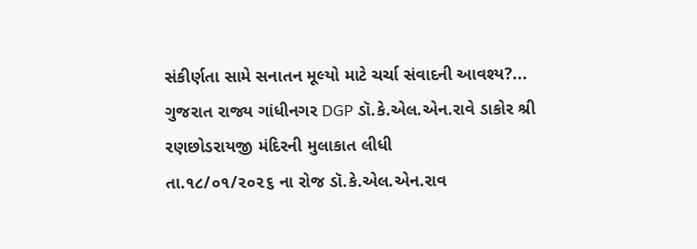સંકીર્ણતા સામે સનાતન મૂલ્યો માટે ચર્ચા સંવાદની આવશ્ય?...
ગુજરાત રાજ્ય ગાંધીનગર DGP ડૉ.કે.એલ.એન.રાવે ડાકોર શ્રી રણછોડરાયજી મંદિરની મુલાકાત લીધી
તા.૧૮/૦૧/૨૦૨૬ ના રોજ ડૉ.કે.એલ.એન.રાવ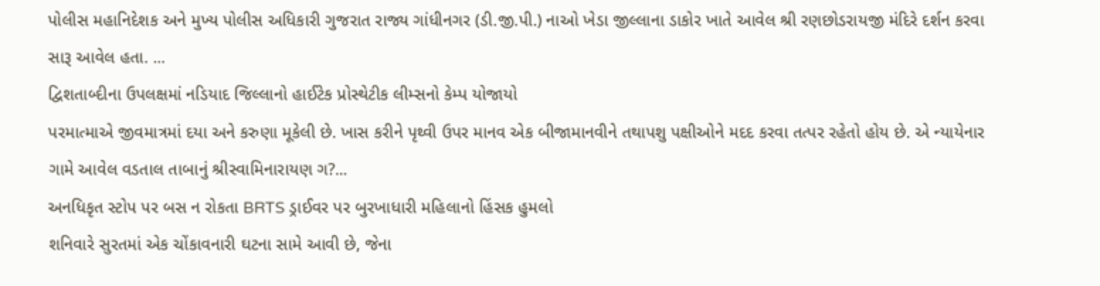પોલીસ મહાનિદેશક અને મુખ્ય પોલીસ અધિકારી ગુજરાત રાજ્ય ગાંધીનગર (ડી.જી.પી.) નાઓ ખેડા જીલ્લાના ડાકોર ખાતે આવેલ શ્રી રણછોડરાયજી મંદિરે દર્શન કરવા સારૂ આવેલ હતા. ...
દ્વિશતાબ્દીના ઉપલક્ષમાં નડિયાદ જિલ્લાનો હાઈટેક પ્રોસ્થેટીક લીમ્સનો કેમ્પ યોજાયો
પરમાત્માએ જીવમાત્રમાં દયા અને કરુણા મૂકેલી છે. ખાસ કરીને પૃથ્વી ઉપર માનવ એક બીજામાનવીને તથાપશુ પક્ષીઓને મદદ કરવા તત્પર રહેતો હોય છે. એ ન્યાયેનાર ગામે આવેલ વડતાલ તાબાનું શ્રીસ્વામિનારાયણ ગ?...
અનધિકૃત સ્ટોપ પર બસ ન રોકતા BRTS ડ્રાઈવર પર બુરખાધારી મહિલાનો હિંસક હુમલો
શનિવારે સુરતમાં એક ચોંકાવનારી ઘટના સામે આવી છે, જેના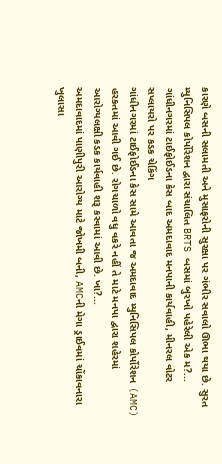કારણે બસની સલામતી અને મુસાફરોની સુરક્ષા પર ગંભીર સવાલો ઊભા થયા છે. સુરત મ્યુનિસિપલ કોર્પોરેશન દ્વારા સંચાલિત BRTS બસમાં બુરખો પહેરેલી એક મ?...
ગાંધીનગરમાં ટાઈફોઈડના કેસ બાદ અમદાવાદ મનપાની કાર્યવાહી, મીનરલ વોટર સપ્લાયરો પર કડક ચેકિંગ
ગાંધીનગરમાં ટાઈફોઈડના કેસ સામે આવતા જ અમદાવાદ મ્યુનિસિપલ કોર્પોરેશન (AMC) હરકતમાં આવી ગઈ છે. રોગચાળો વધુ વકરે નહીં તે માટે મનપા દ્વારા શહેરમાં આરોગ્યલક્ષી કડક કાર્યવાહી શરૂ કરવામાં આવી છે. ખા?...
અમદાવાદમાં પાણીપુરી આરોગ્ય માટે જોખમી બની, AMCની મેગા ડ્રાઈવમાં ચોંકાવનારા ખુલાસા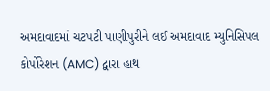અમદાવાદમાં ચટપટી પાણીપુરીને લઈ અમદાવાદ મ્યુનિસિપલ કોર્પોરેશન (AMC) દ્વારા હાથ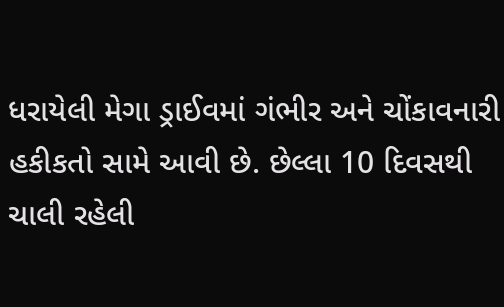ધરાયેલી મેગા ડ્રાઈવમાં ગંભીર અને ચોંકાવનારી હકીકતો સામે આવી છે. છેલ્લા 10 દિવસથી ચાલી રહેલી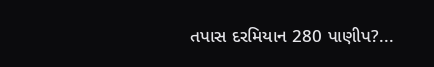તપાસ દરમિયાન 280 પાણીપ?...